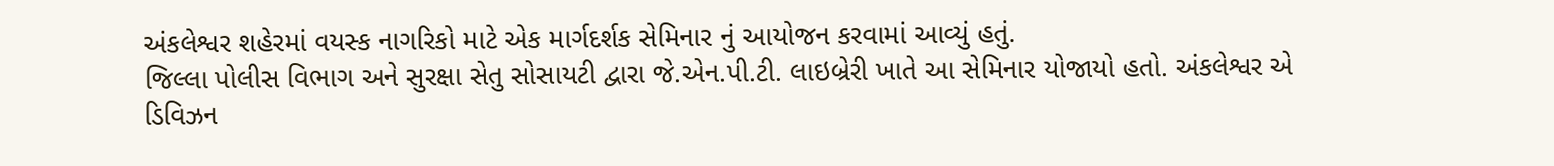અંકલેશ્વર શહેરમાં વયસ્ક નાગરિકો માટે એક માર્ગદર્શક સેમિનાર નું આયોજન કરવામાં આવ્યું હતું.
જિલ્લા પોલીસ વિભાગ અને સુરક્ષા સેતુ સોસાયટી દ્વારા જે.એન.પી.ટી. લાઇબ્રેરી ખાતે આ સેમિનાર યોજાયો હતો. અંકલેશ્વર એ ડિવિઝન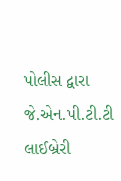પોલીસ દ્વારા જે.એન.પી.ટી.ટી લાઈબ્રેરી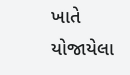ખાતે યોજાયેલા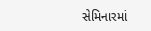સેમિનારમાં